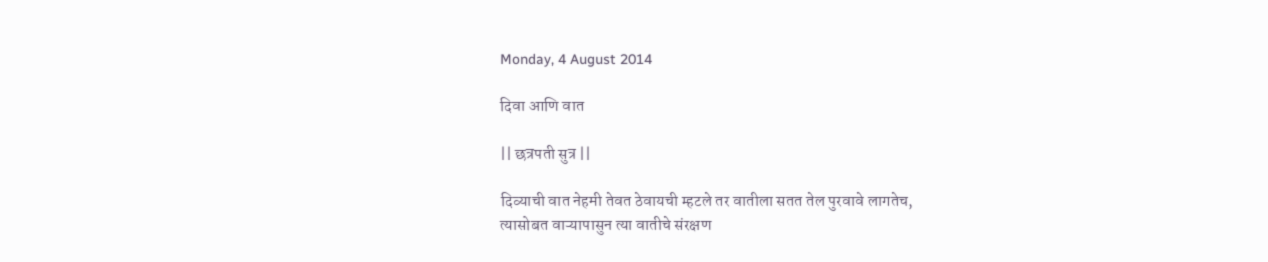Monday, 4 August 2014

दिवा आणि वात

|| छत्रपती सुत्र ||

दिव्याची वात नेहमी तेवत ठेवायची म्हटले तर वातीला सतत तेल पुरवावे लागतेच,
त्यासोबत वाऱ्यापासुन त्या वातीचे संरक्षण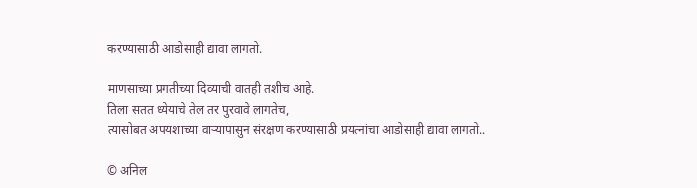करण्यासाठी आडोसाही द्यावा लागतो.

माणसाच्या प्रगतीच्या दिव्याची वातही तशीच आहे.
तिला सतत ध्येयाचे तेल तर पुरवावे लागतेच,
त्यासोबत अपयशाच्या वाऱ्यापासुन संरक्षण करण्यासाठी प्रयत्नांचा आडोसाही द्यावा लागतो..

© अनिल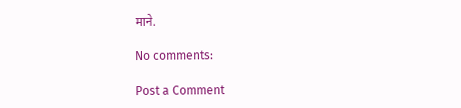माने.

No comments:

Post a Comment